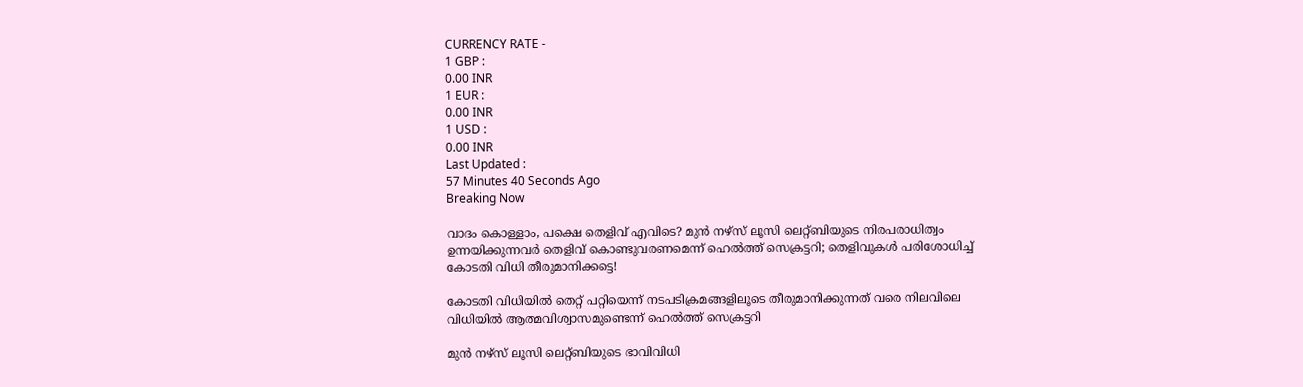CURRENCY RATE -
1 GBP :
0.00 INR
1 EUR :
0.00 INR
1 USD :
0.00 INR
Last Updated :
57 Minutes 40 Seconds Ago
Breaking Now

വാദം കൊള്ളാം, പക്ഷെ തെളിവ് എവിടെ? മുന്‍ നഴ്‌സ് ലൂസി ലെറ്റ്ബിയുടെ നിരപരാധിത്വം ഉന്നയിക്കുന്നവര്‍ തെളിവ് കൊണ്ടുവരണമെന്ന് ഹെല്‍ത്ത് സെക്രട്ടറി; തെളിവുകള്‍ പരിശോധിച്ച് കോടതി വിധി തീരുമാനിക്കട്ടെ!

കോടതി വിധിയില്‍ തെറ്റ് പറ്റിയെന്ന് നടപടിക്രമങ്ങളിലൂടെ തീരുമാനിക്കുന്നത് വരെ നിലവിലെ വിധിയില്‍ ആത്മവിശ്വാസമുണ്ടെന്ന് ഹെല്‍ത്ത് സെക്രട്ടറി

മുന്‍ നഴ്‌സ് ലൂസി ലെറ്റ്ബിയുടെ ഭാവിവിധി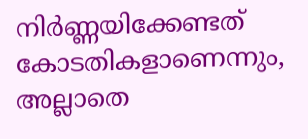നിര്‍ണ്ണയിക്കേണ്ടത് കോടതികളാണെന്നും, അല്ലാതെ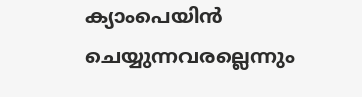ക്യാംപെയിന്‍ ചെയ്യുന്നവരല്ലെന്നും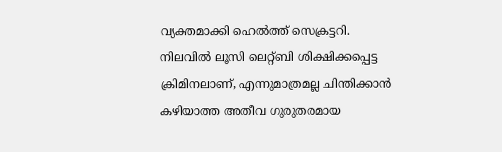വ്യക്തമാക്കി ഹെല്‍ത്ത് സെക്രട്ടറി. നിലവില്‍ ലൂസി ലെറ്റ്ബി ശിക്ഷിക്കപ്പെട്ട ക്രിമിനലാണ്, എന്നുമാത്രമല്ല ചിന്തിക്കാന്‍ കഴിയാത്ത അതീവ ഗുരുതരമായ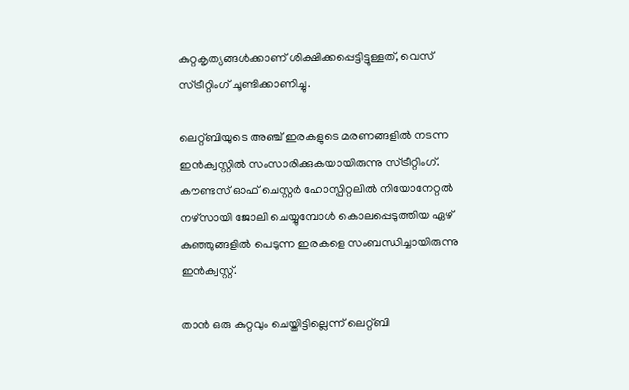കുറ്റകൃത്യങ്ങള്‍ക്കാണ് ശിക്ഷിക്കപ്പെട്ടിട്ടുള്ളത്, വെസ് സ്ട്രീറ്റിംഗ് ചൂണ്ടിക്കാണിച്ചു.

ലെറ്റ്ബിയുടെ അഞ്ച് ഇരകളുടെ മരണങ്ങളില്‍ നടന്ന ഇന്‍ക്വസ്റ്റില്‍ സംസാരിക്കുകയായിരുന്നു സ്ട്രീറ്റിംഗ്. കൗണ്ടസ് ഓഫ് ചെസ്റ്റര്‍ ഹോസ്പിറ്റലില്‍ നിയോനേറ്റല്‍ നഴ്‌സായി ജോലി ചെയ്യുമ്പോള്‍ കൊലപ്പെടുത്തിയ ഏഴ് കുഞ്ഞുങ്ങളില്‍ പെടുന്ന ഇരകളെ സംബന്ധിച്ചായിരുന്നു ഇന്‍ക്വസ്റ്റ്.

താന്‍ ഒരു കുറ്റവും ചെയ്തിട്ടില്ലെന്ന് ലെറ്റ്ബി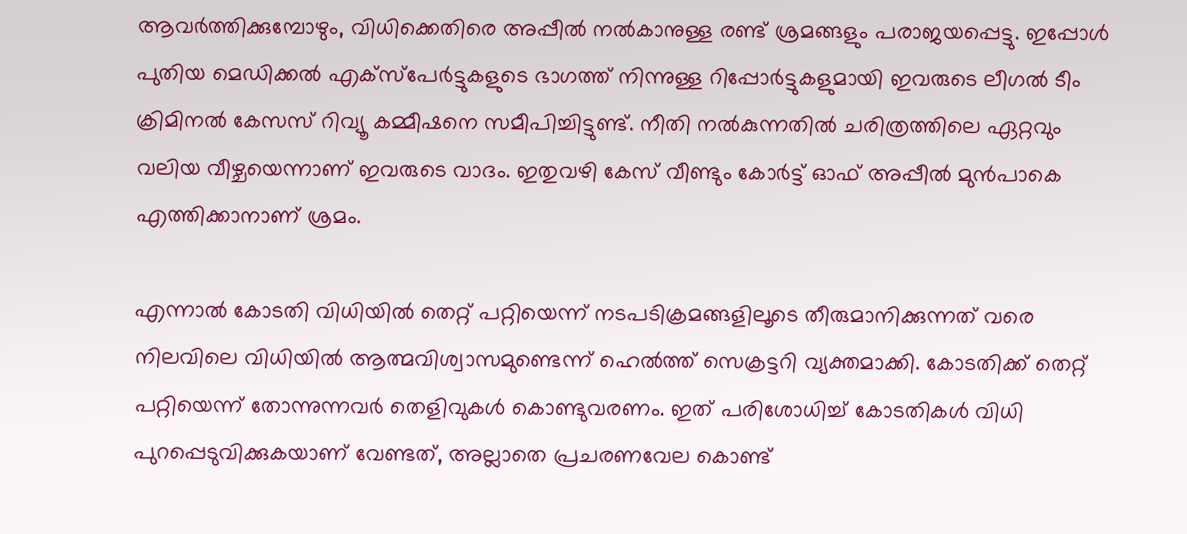ആവര്‍ത്തിക്കുമ്പോഴും, വിധിക്കെതിരെ അപ്പീല്‍ നല്‍കാനുള്ള രണ്ട് ശ്രമങ്ങളും പരാജയപ്പെട്ടു. ഇപ്പോള്‍ പുതിയ മെഡിക്കല്‍ എക്‌സ്‌പേര്‍ട്ടുകളുടെ ഭാഗത്ത് നിന്നുള്ള റിപ്പോര്‍ട്ടുകളുമായി ഇവരുടെ ലീഗല്‍ ടീം ക്രിമിനല്‍ കേസസ് റിവ്യൂ കമ്മീഷനെ സമീപിച്ചിട്ടുണ്ട്. നീതി നല്‍കുന്നതില്‍ ചരിത്രത്തിലെ ഏറ്റവും വലിയ വീഴ്ചയെന്നാണ് ഇവരുടെ വാദം. ഇതുവഴി കേസ് വീണ്ടും കോര്‍ട്ട് ഓഫ് അപ്പീല്‍ മുന്‍പാകെ എത്തിക്കാനാണ് ശ്രമം.

എന്നാല്‍ കോടതി വിധിയില്‍ തെറ്റ് പറ്റിയെന്ന് നടപടിക്രമങ്ങളിലൂടെ തീരുമാനിക്കുന്നത് വരെ നിലവിലെ വിധിയില്‍ ആത്മവിശ്വാസമുണ്ടെന്ന് ഹെല്‍ത്ത് സെക്രട്ടറി വ്യക്തമാക്കി. കോടതിക്ക് തെറ്റ് പറ്റിയെന്ന് തോന്നുന്നവര്‍ തെളിവുകള്‍ കൊണ്ടുവരണം. ഇത് പരിശോധിച്ച് കോടതികള്‍ വിധി പുറപ്പെടുവിക്കുകയാണ് വേണ്ടത്, അല്ലാതെ പ്രചരണവേല കൊണ്ട്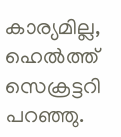കാര്യമില്ല, ഹെല്‍ത്ത് സെക്രട്ടറി പറഞ്ഞു.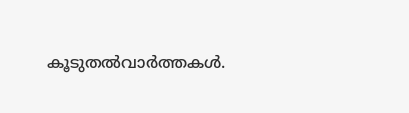കൂടുതല്‍വാര്‍ത്തകള്‍.